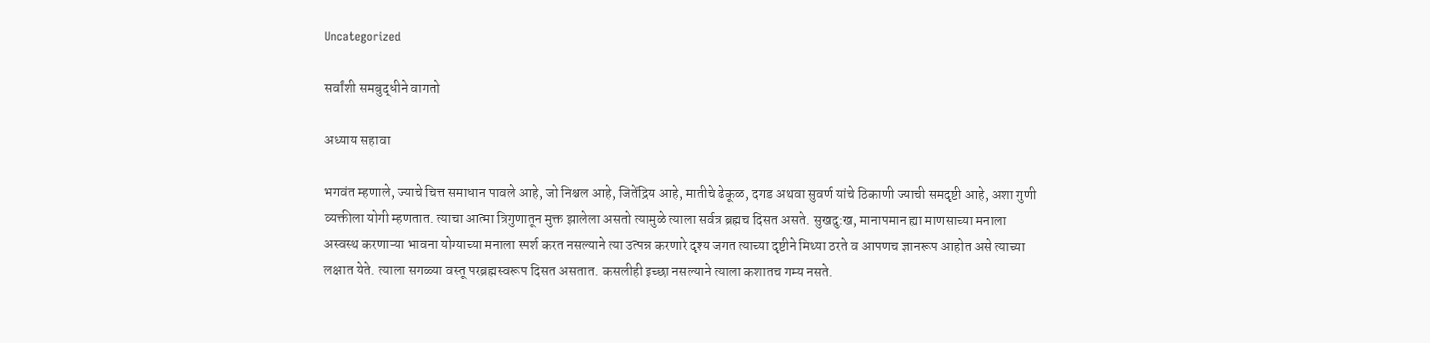Uncategorized

सर्वांशी समबुद्धीने वागतो

अध्याय सहावा

भगवंत म्हणाले, ज्याचे चित्त समाधान पावले आहे, जो निश्चल आहे, जितेंद्रिय आहे, मातीचे ढेकूळ, दगड अथवा सुवर्ण यांचे ठिकाणी ज्याची समदृष्टी आहे, अशा गुणी व्यक्तीला योगी म्हणतात. त्याचा आत्मा त्रिगुणातून मुक्त झालेला असतो त्यामुळे त्याला सर्वत्र ब्रह्मच दिसत असते. सुखदु:ख, मानापमान ह्या माणसाच्या मनाला अस्वस्थ करणाऱ्या भावना योग्याच्या मनाला स्पर्श करत नसल्याने त्या उत्पन्न करणारे दृश्य जगत त्याच्या दृष्टीने मिथ्या ठरते व आपणच ज्ञानरूप आहोत असे त्याच्या लक्षात येते. त्याला सगळ्या वस्तू परब्रह्मस्वरूप दिसत असतात. कसलीही इच्छा नसल्याने त्याला कशातच गम्य नसते.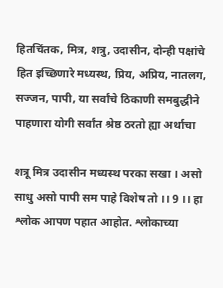हितचिंतक, मित्र, शत्रु, उदासीन, दोन्ही पक्षांचे हित इच्छिणारे मध्यस्थ, प्रिय, अप्रिय, नातलग, सज्जन, पापी, या सर्वांचे ठिकाणी समबुद्धीने पाहणारा योगी सर्वांत श्रेष्ठ ठरतो ह्या अर्थाचा

शत्रू मित्र उदासीन मध्यस्थ परका सखा । असो साधु असो पापी सम पाहे विशेष तो ।। 9 ।। हा श्लोक आपण पहात आहोत. श्लोकाच्या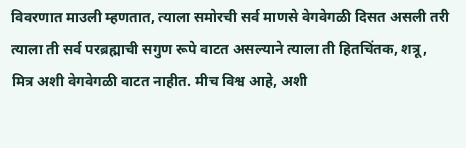विवरणात माउली म्हणतात, त्याला समोरची सर्व माणसे वेगवेगळी दिसत असली तरी त्याला ती सर्व परब्रह्माची सगुण रूपे वाटत असल्याने त्याला ती हितचिंतक, शत्रू, मित्र अशी वेगवेगळी वाटत नाहीत. मीच विश्व आहे, अशी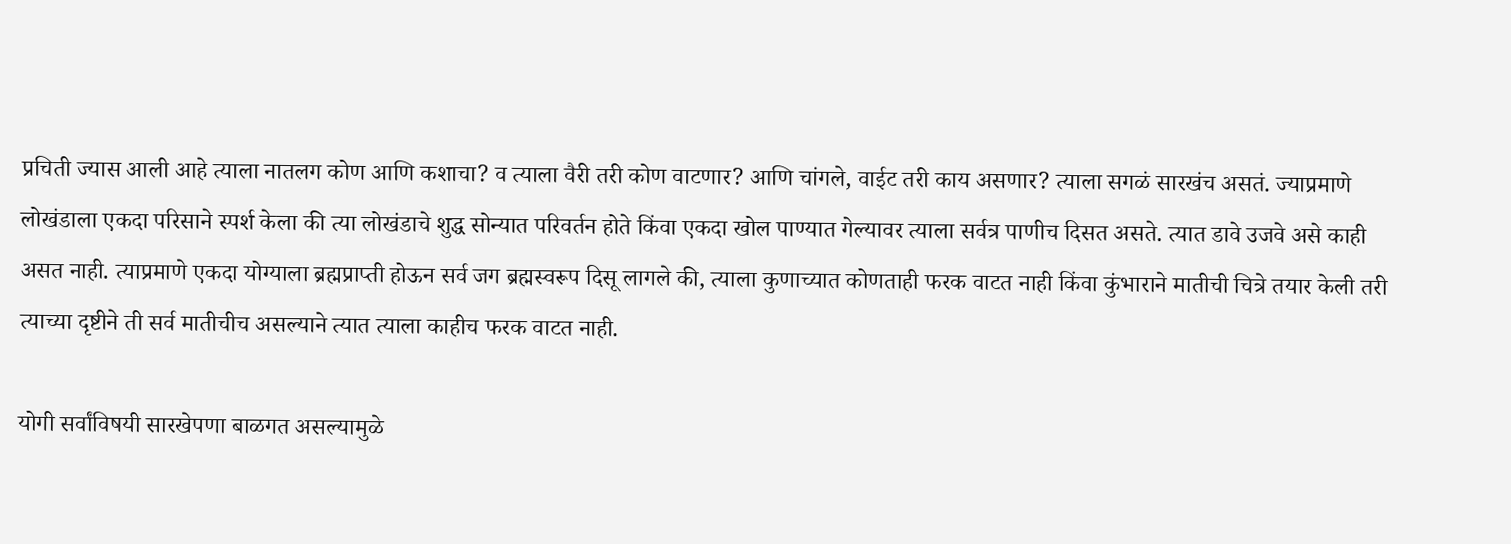प्रचिती ज्यास आली आहे त्याला नातलग कोण आणि कशाचा? व त्याला वैरी तरी कोण वाटणार? आणि चांगले, वाईट तरी काय असणार? त्याला सगळं सारखंच असतं. ज्याप्रमाणे लोखंडाला एकदा परिसाने स्पर्श केला की त्या लोखंडाचे शुद्ध सोन्यात परिवर्तन होते किंवा एकदा खोल पाण्यात गेल्यावर त्याला सर्वत्र पाणीच दिसत असते. त्यात डावे उजवे असे काही असत नाही. त्याप्रमाणे एकदा योग्याला ब्रह्मप्राप्ती होऊन सर्व जग ब्रह्मस्वरूप दिसू लागले की, त्याला कुणाच्यात कोणताही फरक वाटत नाही किंवा कुंभाराने मातीची चित्रे तयार केली तरी त्याच्या दृष्टीने ती सर्व मातीचीच असल्याने त्यात त्याला काहीच फरक वाटत नाही.

योगी सर्वांविषयी सारखेपणा बाळगत असल्यामुळे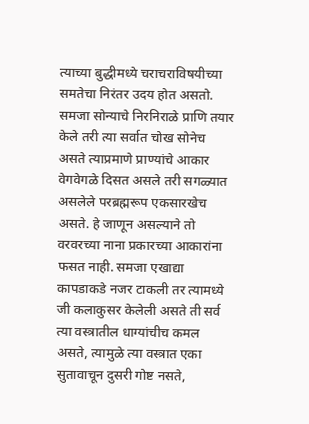त्याच्या बुद्धीमध्ये चराचराविषयीच्या समतेचा निरंतर उदय होत असतो. समजा सोन्याचे निरनिराळे प्राणि तयार केले तरी त्या सर्वात चोख सोनेच असते त्याप्रमाणे प्राण्यांचे आकार वेगवेगळे दिसत असले तरी सगळ्यात असलेले परब्रह्मरूप एकसारखेच असते. हे जाणून असल्याने तो वरवरच्या नाना प्रकारच्या आकारांना फसत नाही. समजा एखाद्या कापडाकडे नजर टाकली तर त्यामध्ये जी कलाकुसर केलेली असते ती सर्व त्या वस्त्रातील धाग्यांचीच कमल असते, त्यामुळे त्या वस्त्रात एका सुतावाचून दुसरी गोष्ट नसते,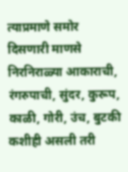त्याप्रमाणे समोर दिसणारी माणसे निरनिराळ्या आकाराची, रंगरुपाची, सुंदर, कुरूप, काळी, गोरी, उंच, बुटकी कशीही असली तरी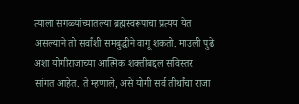त्याला सगळ्यांच्यातल्या ब्रह्मस्वरूपाचा प्रत्यय येत असल्याने तो सर्वांशी समबुद्धीने वागू शकतो. माउली पुढे अशा योगीराजाच्या आत्मिक शक्तीबद्दल सविस्तर सांगत आहेत. ते म्हणाले, असे योगी सर्व तीर्थांचा राजा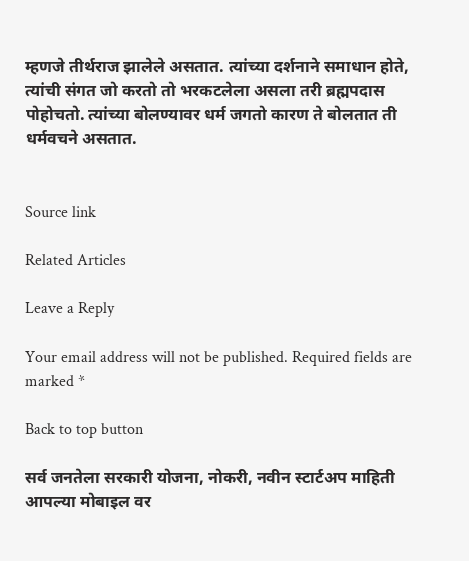म्हणजे तीर्थराज झालेले असतात. त्यांच्या दर्शनाने समाधान होते, त्यांची संगत जो करतो तो भरकटलेला असला तरी ब्रह्मपदास पोहोचतो. त्यांच्या बोलण्यावर धर्म जगतो कारण ते बोलतात ती धर्मवचने असतात.


Source link

Related Articles

Leave a Reply

Your email address will not be published. Required fields are marked *

Back to top button

सर्व जनतेला सरकारी योजना, नोकरी, नवीन स्टार्टअप माहिती आपल्या मोबाइल वर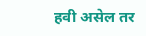हवी असेल तर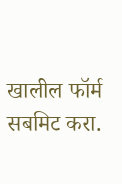खालील फॉर्म सबमिट करा.